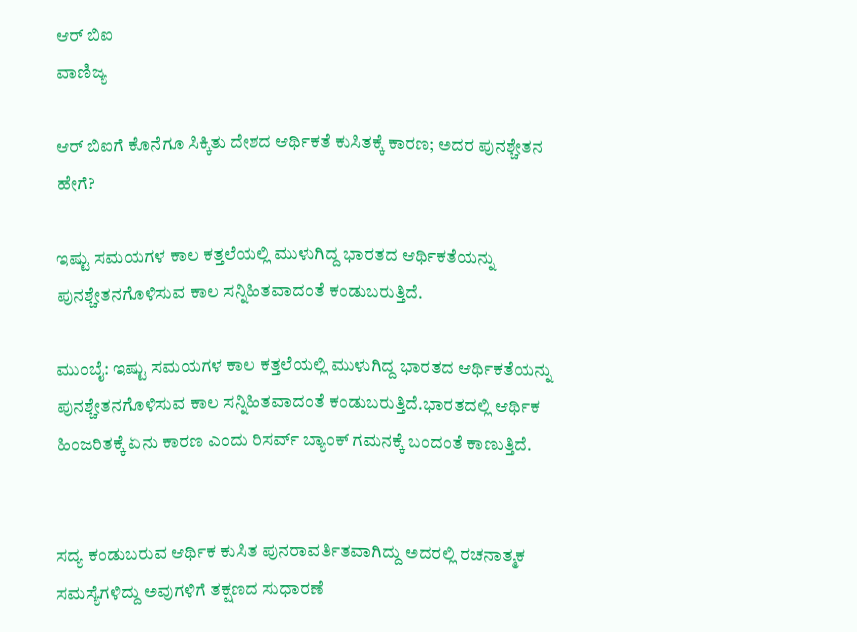ಆರ್ ಬಿಐ
ವಾಣಿಜ್ಯ

ಆರ್ ಬಿಐಗೆ ಕೊನೆಗೂ ಸಿಕ್ಕಿತು ದೇಶದ ಆರ್ಥಿಕತೆ ಕುಸಿತಕ್ಕೆ ಕಾರಣ; ಅದರ ಪುನಶ್ಚೇತನ ಹೇಗೆ?

ಇಷ್ಟು ಸಮಯಗಳ ಕಾಲ ಕತ್ತಲೆಯಲ್ಲಿ ಮುಳುಗಿದ್ದ ಭಾರತದ ಆರ್ಥಿಕತೆಯನ್ನು ಪುನಶ್ಚೇತನಗೊಳಿಸುವ ಕಾಲ ಸನ್ನಿಹಿತವಾದಂತೆ ಕಂಡುಬರುತ್ತಿದೆ.

ಮುಂಬೈ: ಇಷ್ಟು ಸಮಯಗಳ ಕಾಲ ಕತ್ತಲೆಯಲ್ಲಿ ಮುಳುಗಿದ್ದ ಭಾರತದ ಆರ್ಥಿಕತೆಯನ್ನು ಪುನಶ್ಚೇತನಗೊಳಿಸುವ ಕಾಲ ಸನ್ನಿಹಿತವಾದಂತೆ ಕಂಡುಬರುತ್ತಿದೆ.ಭಾರತದಲ್ಲಿ ಆರ್ಥಿಕ ಹಿಂಜರಿತಕ್ಕೆ ಏನು ಕಾರಣ ಎಂದು ರಿಸರ್ವ್ ಬ್ಯಾಂಕ್ ಗಮನಕ್ಕೆ ಬಂದಂತೆ ಕಾಣುತ್ತಿದೆ.


ಸದ್ಯ ಕಂಡುಬರುವ ಆರ್ಥಿಕ ಕುಸಿತ ಪುನರಾವರ್ತಿತವಾಗಿದ್ದು ಅದರಲ್ಲಿ ರಚನಾತ್ಮಕ ಸಮಸ್ಯೆಗಳಿದ್ದು ಅವುಗಳಿಗೆ ತಕ್ಷಣದ ಸುಧಾರಣೆ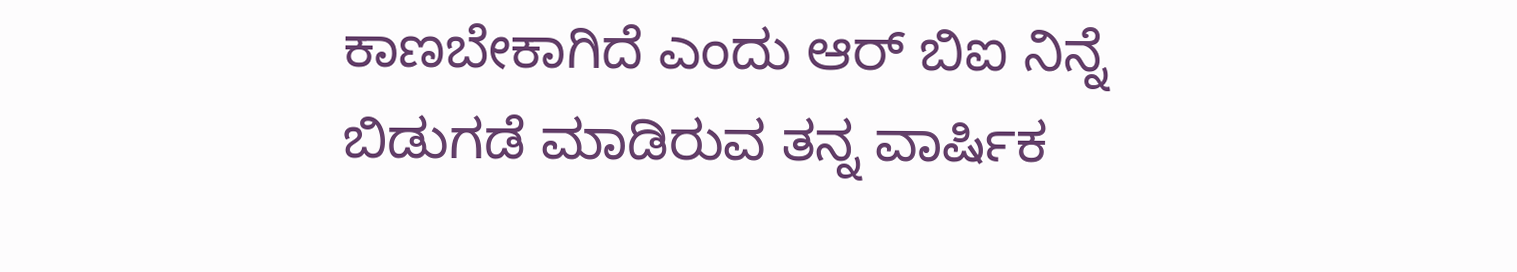ಕಾಣಬೇಕಾಗಿದೆ ಎಂದು ಆರ್ ಬಿಐ ನಿನ್ನೆ ಬಿಡುಗಡೆ ಮಾಡಿರುವ ತನ್ನ ವಾರ್ಷಿಕ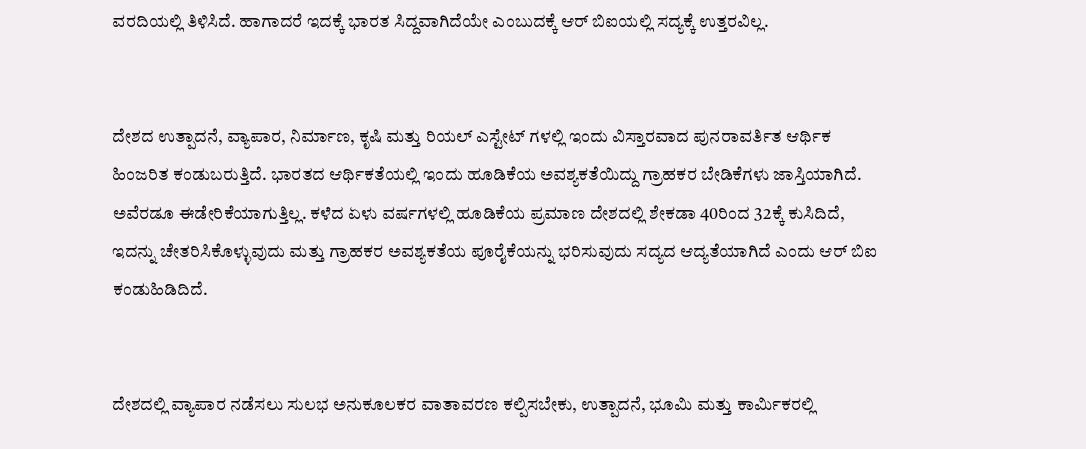ವರದಿಯಲ್ಲಿ ತಿಳಿಸಿದೆ. ಹಾಗಾದರೆ ಇದಕ್ಕೆ ಭಾರತ ಸಿದ್ದವಾಗಿದೆಯೇ ಎಂಬುದಕ್ಕೆ ಆರ್ ಬಿಐಯಲ್ಲಿ ಸದ್ಯಕ್ಕೆ ಉತ್ತರವಿಲ್ಲ.


ದೇಶದ ಉತ್ಪಾದನೆ, ವ್ಯಾಪಾರ, ನಿರ್ಮಾಣ, ಕೃಷಿ ಮತ್ತು ರಿಯಲ್ ಎಸ್ಟೇಟ್ ಗಳಲ್ಲಿ ಇಂದು ವಿಸ್ತಾರವಾದ ಪುನರಾವರ್ತಿತ ಆರ್ಥಿಕ ಹಿಂಜರಿತ ಕಂಡುಬರುತ್ತಿದೆ. ಭಾರತದ ಆರ್ಥಿಕತೆಯಲ್ಲಿ ಇಂದು ಹೂಡಿಕೆಯ ಅವಶ್ಯಕತೆಯಿದ್ದು ಗ್ರಾಹಕರ ಬೇಡಿಕೆಗಳು ಜಾಸ್ತಿಯಾಗಿದೆ. ಅವೆರಡೂ ಈಡೇರಿಕೆಯಾಗುತ್ತಿಲ್ಲ. ಕಳೆದ ಏಳು ವರ್ಷಗಳಲ್ಲಿ ಹೂಡಿಕೆಯ ಪ್ರಮಾಣ ದೇಶದಲ್ಲಿ ಶೇಕಡಾ 40ರಿಂದ 32ಕ್ಕೆ ಕುಸಿದಿದೆ, ಇದನ್ನು ಚೇತರಿಸಿಕೊಳ್ಳುವುದು ಮತ್ತು ಗ್ರಾಹಕರ ಅವಶ್ಯಕತೆಯ ಪೂರೈಕೆಯನ್ನು ಭರಿಸುವುದು ಸದ್ಯದ ಆದ್ಯತೆಯಾಗಿದೆ ಎಂದು ಆರ್ ಬಿಐ ಕಂಡುಹಿಡಿದಿದೆ.


ದೇಶದಲ್ಲಿ ವ್ಯಾಪಾರ ನಡೆಸಲು ಸುಲಭ ಅನುಕೂಲಕರ ವಾತಾವರಣ ಕಲ್ಪಿಸಬೇಕು, ಉತ್ಪಾದನೆ, ಭೂಮಿ ಮತ್ತು ಕಾರ್ಮಿಕರಲ್ಲಿ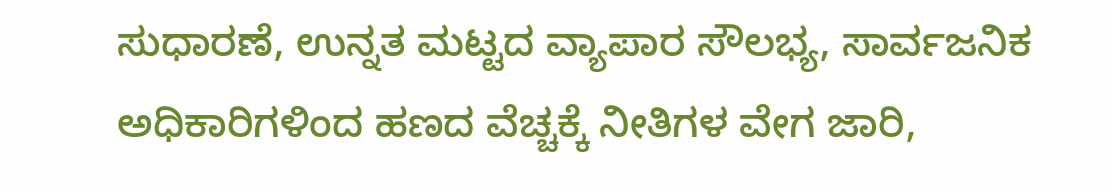ಸುಧಾರಣೆ, ಉನ್ನತ ಮಟ್ಟದ ವ್ಯಾಪಾರ ಸೌಲಭ್ಯ, ಸಾರ್ವಜನಿಕ ಅಧಿಕಾರಿಗಳಿಂದ ಹಣದ ವೆಚ್ಚಕ್ಕೆ ನೀತಿಗಳ ವೇಗ ಜಾರಿ,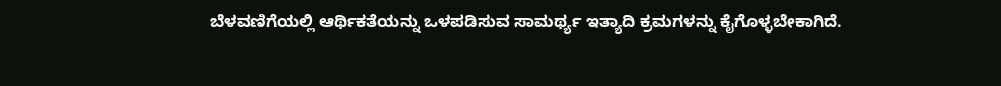ಬೆಳವಣಿಗೆಯಲ್ಲಿ ಆರ್ಥಿಕತೆಯನ್ನು ಒಳಪಡಿಸುವ ಸಾಮರ್ಥ್ಯ ಇತ್ಯಾದಿ ಕ್ರಮಗಳನ್ನು ಕೈಗೊಳ್ಳಬೇಕಾಗಿದೆ.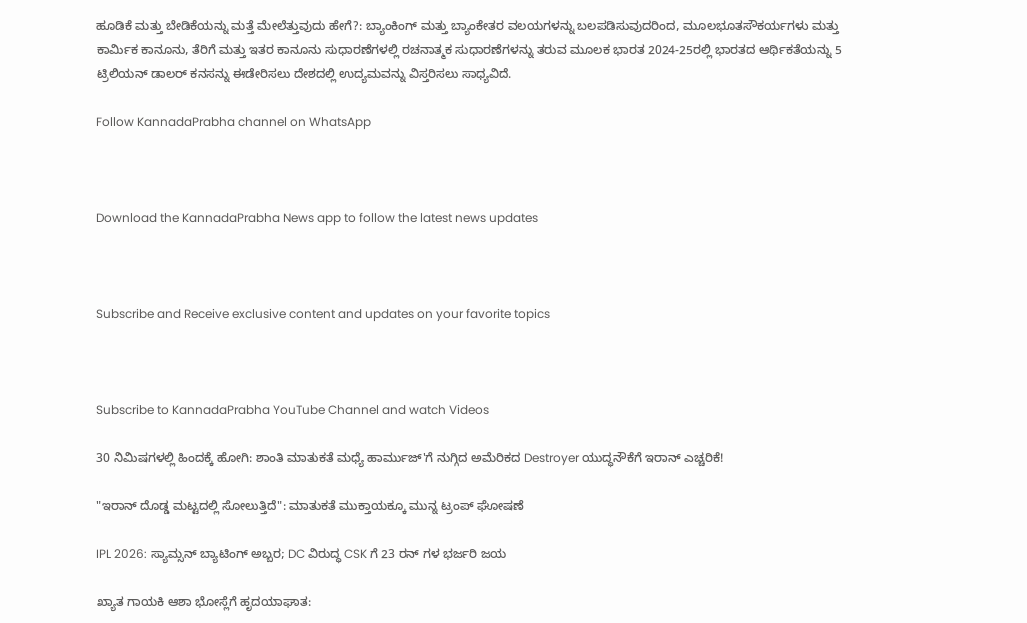ಹೂಡಿಕೆ ಮತ್ತು ಬೇಡಿಕೆಯನ್ನು ಮತ್ತೆ ಮೇಲೆತ್ತುವುದು ಹೇಗೆ?: ಬ್ಯಾಂಕಿಂಗ್ ಮತ್ತು ಬ್ಯಾಂಕೇತರ ವಲಯಗಳನ್ನು ಬಲಪಡಿಸುವುದರಿಂದ, ಮೂಲಭೂತಸೌಕರ್ಯಗಳು ಮತ್ತು ಕಾರ್ಮಿಕ ಕಾನೂನು, ತೆರಿಗೆ ಮತ್ತು ಇತರ ಕಾನೂನು ಸುಧಾರಣೆಗಳಲ್ಲಿ ರಚನಾತ್ಮಕ ಸುಧಾರಣೆಗಳನ್ನು ತರುವ ಮೂಲಕ ಭಾರತ 2024-25ರಲ್ಲಿ ಭಾರತದ ಆರ್ಥಿಕತೆಯನ್ನು 5 ಟ್ರಿಲಿಯನ್ ಡಾಲರ್ ಕನಸನ್ನು ಈಡೇರಿಸಲು ದೇಶದಲ್ಲಿ ಉದ್ಯಮವನ್ನು ವಿಸ್ತರಿಸಲು ಸಾಧ್ಯವಿದೆ.

Follow KannadaPrabha channel on WhatsApp



Download the KannadaPrabha News app to follow the latest news updates



Subscribe and Receive exclusive content and updates on your favorite topics



Subscribe to KannadaPrabha YouTube Channel and watch Videos

30 ನಿಮಿಷಗಳಲ್ಲಿ ಹಿಂದಕ್ಕೆ ಹೋಗಿ: ಶಾಂತಿ ಮಾತುಕತೆ ಮಧ್ಯೆ ಹಾರ್ಮುಜ್'ಗೆ ನುಗ್ಗಿದ ಅಮೆರಿಕದ Destroyer ಯುದ್ಧನೌಕೆಗೆ ಇರಾನ್ ಎಚ್ಚರಿಕೆ!

"ಇರಾನ್ ದೊಡ್ಡ ಮಟ್ಟದಲ್ಲಿ ಸೋಲುತ್ತಿದೆ": ಮಾತುಕತೆ ಮುಕ್ತಾಯಕ್ಕೂ ಮುನ್ನ ಟ್ರಂಪ್ ಘೋಷಣೆ

IPL 2026: ಸ್ಯಾಮ್ಸನ್ ಬ್ಯಾಟಿಂಗ್ ಅಬ್ಬರ; DC ವಿರುದ್ಧ CSK ಗೆ 23 ರನ್ ಗಳ ಭರ್ಜರಿ ಜಯ

ಖ್ಯಾತ ಗಾಯಕಿ ಆಶಾ ಭೋಸ್ಲೆಗೆ ಹೃದಯಾಘಾತ: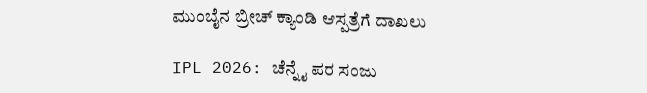ಮುಂಬೈನ ಬ್ರೀಚ್ ಕ್ಯಾಂಡಿ ಆಸ್ಪತ್ರೆಗೆ ದಾಖಲು

IPL 2026: ಚೆನ್ನೈ ಪರ ಸಂಜು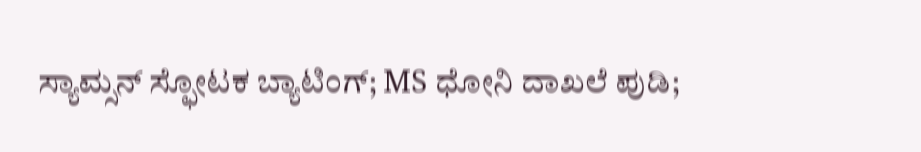ಸ್ಯಾಮ್ಸನ್ ಸ್ಫೋಟಕ ಬ್ಯಾಟಿಂಗ್; MS ಧೋನಿ ದಾಖಲೆ ಪುಡಿ;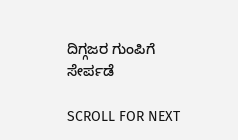ದಿಗ್ಗಜರ ಗುಂಪಿಗೆ ಸೇರ್ಪಡೆ

SCROLL FOR NEXT